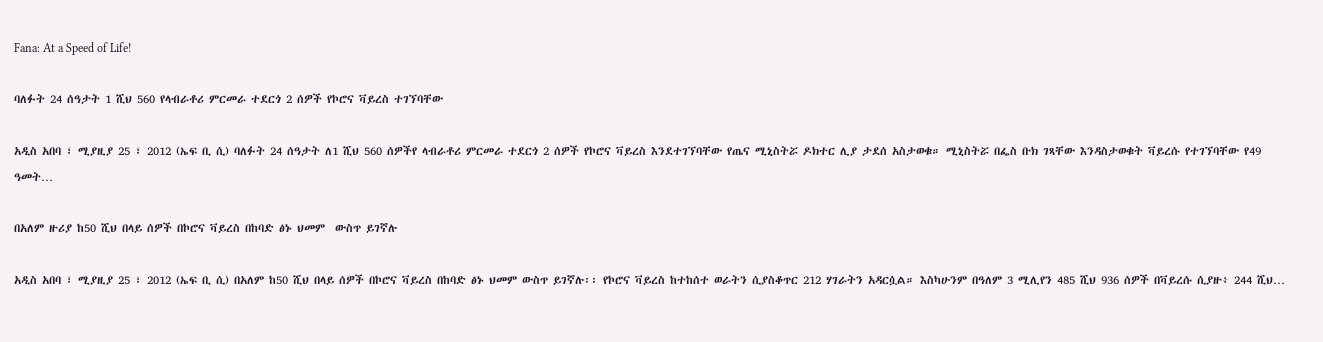Fana: At a Speed of Life!

ባለፉት 24 ሰዓታት 1 ሺህ 560 የላብራቶሪ ምርመራ ተደርጎ 2 ሰዎች የኮሮና ቫይረስ ተገኘባቸው

አዲስ አበባ ፣ ሚያዚያ 25 ፣ 2012 (ኤፍ ቢ ሲ) ባለፉት 24 ሰዓታት ለ1 ሺህ 560 ሰዎችየ ላብራቶሪ ምርመራ ተደርጎ 2 ሰዎች የኮሮና ቫይረስ እንደተገኘባቸው የጤና ሚኒስትሯ ዶክተር ሊያ ታደሰ አስታወቁ። ሚኒስትሯ በፌስ ቡክ ገጻቸው እንዳስታወቁት ቫይረሱ የተገኘባቸው የ49 ዓመት…

በአለም ዙሪያ ከ50 ሺህ በላይ ሰዎች በኮሮና ቫይረስ በከባድ ፅኑ ህመም  ውስጥ ይገኛሉ

አዲስ አበባ ፣ ሚያዚያ 25 ፣ 2012 (ኤፍ ቢ ሲ) በአለም ከ50 ሺህ በላይ ሰዎች በኮሮና ቫይረስ በከባድ ፅኑ ህመም ውስጥ ይገኛሉ፡፡ የኮሮና ቫይረስ ከተከሰተ ወራትን ሲያስቆጥር 212 ሃገራትን አዳርሷል። እስካሁንም በዓለም 3 ሚሊየን 485 ሺህ 936 ሰዎች በቫይረሱ ሲያዙ፥ 244 ሺህ…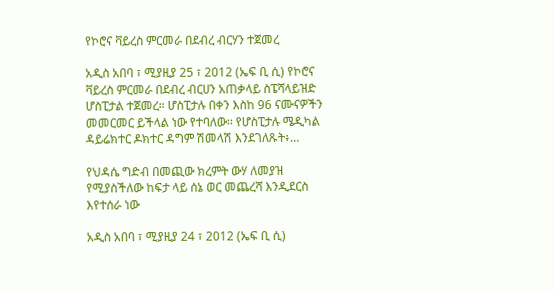የኮሮና ቫይረስ ምርመራ በደብረ ብርሃን ተጀመረ

አዲስ አበባ ፣ ሚያዚያ 25 ፣ 2012 (ኤፍ ቢ ሲ) የኮሮና ቫይረስ ምርመራ በደብረ ብርሀን አጠቃላይ ስፔሻላይዝድ ሆስፒታል ተጀመረ። ሆስፒታሉ በቀን እስከ 96 ናሙናዎችን መመርመር ይችላል ነው የተባለው፡፡ የሆስፒታሉ ሜዲካል ዳይሬክተር ዶክተር ዳግም ሽመላሽ እንደገለጹት፥…

የህዳሴ ግድብ በመጪው ክረምት ውሃ ለመያዝ የሚያስችለው ከፍታ ላይ ሰኔ ወር መጨረሻ እንዲደርስ እየተሰራ ነው

አዲስ አበባ ፣ ሚያዚያ 24 ፣ 2012 (ኤፍ ቢ ሲ)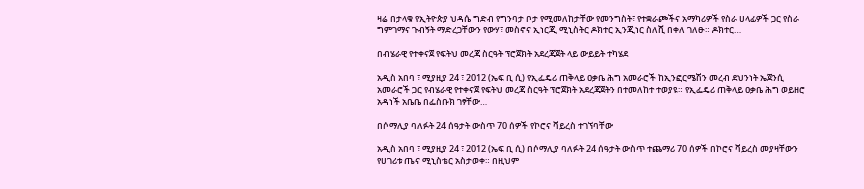ዛሬ በታላቁ የኢትዮጵያ ህዳሴ ግድብ የግንባታ ቦታ የሚመለከታቸው የመንግስት፣ የተቋራጮችና አማካሪዎች የስራ ሀላፊዎች ጋር የስራ ግምገማና ጉብኝት ማድረጋቸውን የውሃ፣ መስኖና ኢነርጂ ሚኒስትር ዶክተር ኢንጂነር ስለሺ በቀለ ገለፁ። ዶክተር…

በብሄራዊ የተቀናጀ የፍትህ መረጃ ስርዓት ፕሮጀክት አደረጃጀት ላይ ውይይት ተካሄደ

አዲስ አበባ ፣ ሚያዚያ 24 ፣ 2012 (ኤፍ ቢ ሲ) የኢፌዴሪ ጠቅላይ ዐቃቤ ሕግ አመራሮች ከኢንፎርሜሽን መረብ ደህንነት ኤጀንሲ አመራሮች ጋር የብሄራዊ የተቀናጀ የፍትህ መረጃ ስርዓት ፕሮጀክት አደረጃጀትን በተመለከተ ተወያዩ። የኢፌዴሪ ጠቅላይ ዐቃቤ ሕግ ወይዘሮ አዳነች አቤቤ በፌስቡክ ገፃቸው…

በሶማሊያ ባለፉት 24 ሰዓታት ውስጥ 70 ሰዎች የኮሮና ቫይረስ ተገኘባቸው

አዲስ አበባ ፣ ሚያዚያ 24 ፣ 2012 (ኤፍ ቢ ሲ) በሶማሊያ ባለፉት 24 ሰዓታት ውስጥ ተጨማሪ 70 ሰዎች በኮሮና ቫይረስ መያዛቸውን የሀገሪቱ ጤና ሚኒስቴር አስታወቀ። በዚህም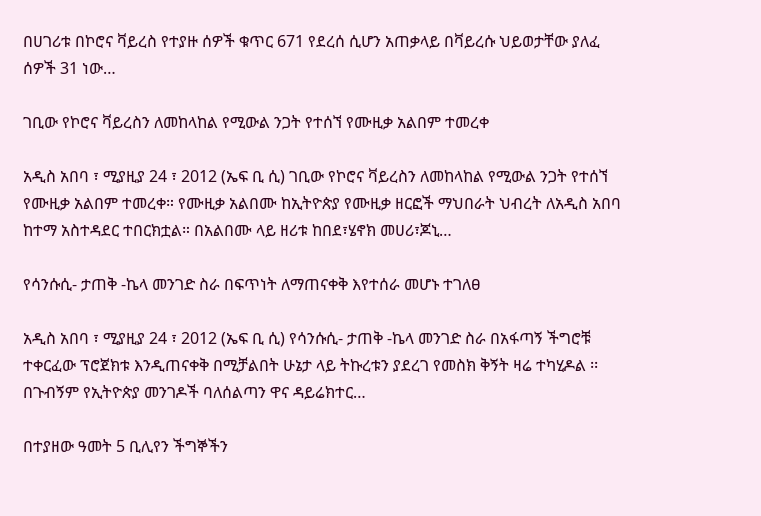በሀገሪቱ በኮሮና ቫይረስ የተያዙ ሰዎች ቁጥር 671 የደረሰ ሲሆን አጠቃላይ በቫይረሱ ህይወታቸው ያለፈ ሰዎች 31 ነው…

ገቢው የኮሮና ቫይረስን ለመከላከል የሚውል ንጋት የተሰኘ የሙዚቃ አልበም ተመረቀ

አዲስ አበባ ፣ ሚያዚያ 24 ፣ 2012 (ኤፍ ቢ ሲ) ገቢው የኮሮና ቫይረስን ለመከላከል የሚውል ንጋት የተሰኘ የሙዚቃ አልበም ተመረቀ። የሙዚቃ አልበሙ ከኢትዮጵያ የሙዚቃ ዘርፎች ማህበራት ህብረት ለአዲስ አበባ ከተማ አስተዳደር ተበርክቷል። በአልበሙ ላይ ዘሪቱ ከበደ፣ሄኖክ መሀሪ፣ጆኒ…

የሳንሱሲ- ታጠቅ -ኬላ መንገድ ስራ በፍጥነት ለማጠናቀቅ እየተሰራ መሆኑ ተገለፀ

አዲስ አበባ ፣ ሚያዚያ 24 ፣ 2012 (ኤፍ ቢ ሲ) የሳንሱሲ- ታጠቅ -ኬላ መንገድ ስራ በአፋጣኝ ችግሮቹ ተቀርፈው ፕሮጀክቱ እንዲጠናቀቅ በሚቻልበት ሁኔታ ላይ ትኩረቱን ያደረገ የመስክ ቅኝት ዛሬ ተካሂዶል ፡፡   በጉብኝም የኢትዮጵያ መንገዶች ባለሰልጣን ዋና ዳይሬክተር…

በተያዘው ዓመት 5 ቢሊየን ችግኞችን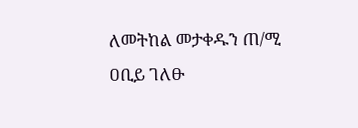ለመትከል መታቀዱን ጠ/ሚ ዐቢይ ገለፁ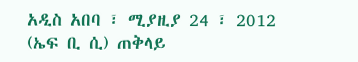አዲስ አበባ ፣ ሚያዚያ 24 ፣ 2012 (ኤፍ ቢ ሲ) ጠቅላይ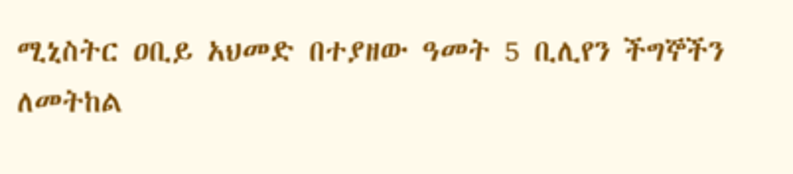ሚኒስትር ዐቢይ አህመድ በተያዘው ዓመት 5 ቢሊየን ችግኞችን ለመትከል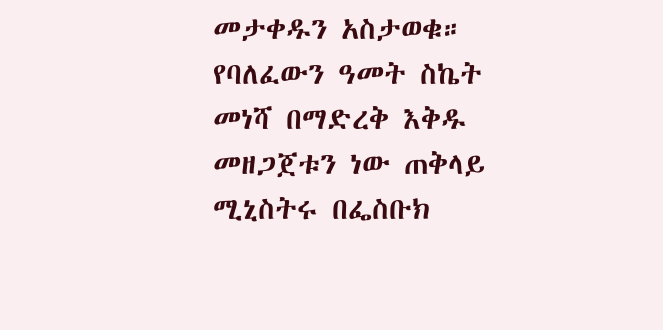መታቀዱን አስታወቁ። የባለፈውን ዓመት ስኬት መነሻ በማድረቅ እቅዱ መዘጋጀቱን ነው ጠቅላይ ሚኒስትሩ በፌስቡክ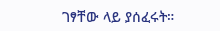ገፃቸው ላይ ያሰፈሩት።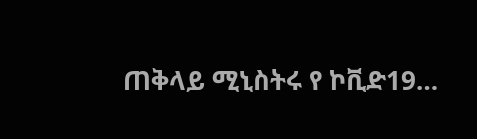ጠቅላይ ሚኒስትሩ የ ኮቪድ19…